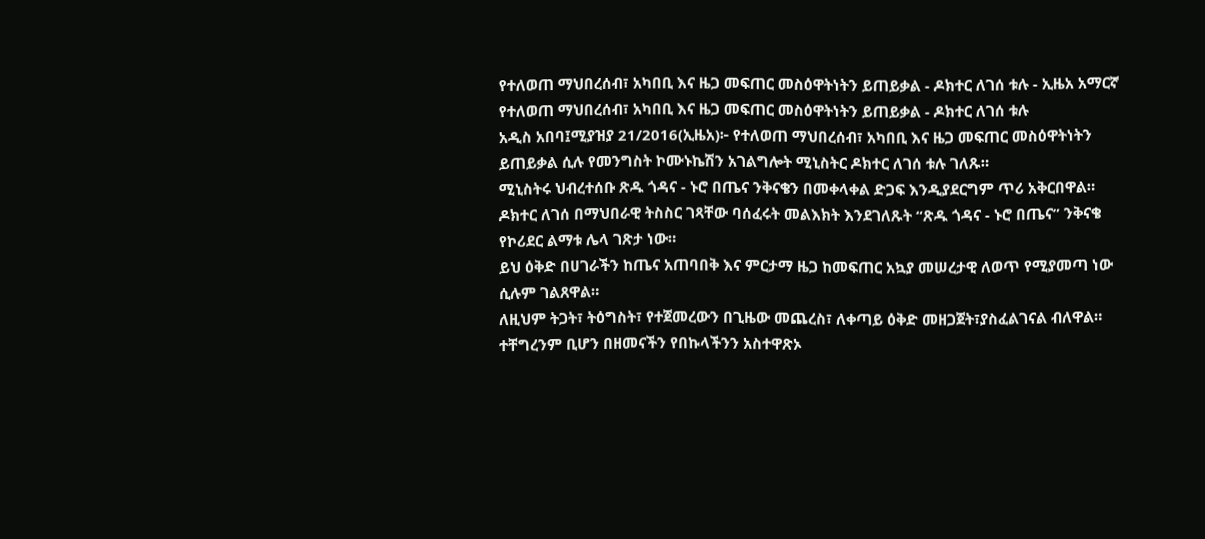የተለወጠ ማህበረሰብ፣ አካበቢ እና ዜጋ መፍጠር መስዕዋትነትን ይጠይቃል - ዶክተር ለገሰ ቱሉ - ኢዜአ አማርኛ
የተለወጠ ማህበረሰብ፣ አካበቢ እና ዜጋ መፍጠር መስዕዋትነትን ይጠይቃል - ዶክተር ለገሰ ቱሉ
አዲስ አበባ፤ሚያዝያ 21/2016(ኢዜአ)፦ የተለወጠ ማህበረሰብ፣ አካበቢ እና ዜጋ መፍጠር መስዕዋትነትን ይጠይቃል ሲሉ የመንግስት ኮሙኑኬሽን አገልግሎት ሚኒስትር ዶክተር ለገሰ ቱሉ ገለጹ።
ሚኒስትሩ ህብረተሰቡ ጽዱ ጎዳና - ኑሮ በጤና ንቅናቄን በመቀላቀል ድጋፍ እንዲያደርግም ጥሪ አቅርበዋል።
ዶክተር ለገሰ በማህበራዊ ትስስር ገጻቸው ባሰፈሩት መልእክት እንደገለጹት “ጽዱ ጎዳና - ኑሮ በጤና” ንቅናቄ የኮሪደር ልማቱ ሌላ ገጽታ ነው።
ይህ ዕቅድ በሀገራችን ከጤና አጠባበቅ እና ምርታማ ዜጋ ከመፍጠር አኳያ መሠረታዊ ለወጥ የሚያመጣ ነው ሲሉም ገልጸዋል።
ለዚህም ትጋት፣ ትዕግስት፣ የተጀመረውን በጊዜው መጨረስ፣ ለቀጣይ ዕቅድ መዘጋጀት፣ያስፈልገናል ብለዋል።
ተቸግረንም ቢሆን በዘመናችን የበኩላችንን አስተዋጽኦ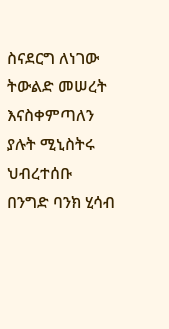ስናደርግ ለነገው ትውልድ መሠረት እናስቀምጣለን ያሉት ሚኒስትሩ ህብረተሰቡ በንግድ ባንክ ሂሳብ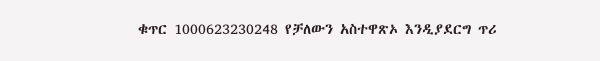ቁጥር 1000623230248 የቻለውን አስተዋጽኦ እንዲያደርግ ጥሪ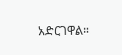አድርገዋል።